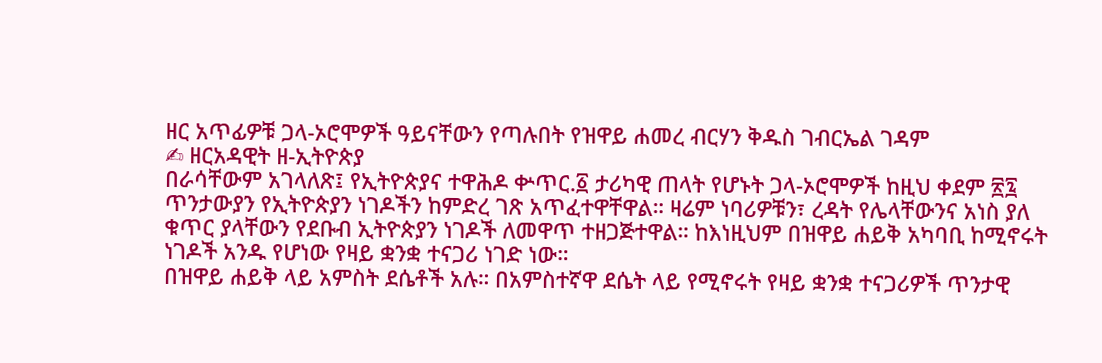ዘር አጥፊዎቹ ጋላ-ኦሮሞዎች ዓይናቸውን የጣሉበት የዝዋይ ሐመረ ብርሃን ቅዱስ ገብርኤል ገዳም
✍ ዘርአዳዊት ዘ-ኢትዮጵያ
በራሳቸውም አገላለጽ፤ የኢትዮጵያና ተዋሕዶ ቍጥር.፩ ታሪካዊ ጠላት የሆኑት ጋላ-ኦሮሞዎች ከዚህ ቀደም ፳፯ ጥንታውያን የኢትዮጵያን ነገዶችን ከምድረ ገጽ አጥፈተዋቸዋል። ዛሬም ነባሪዎቹን፣ ረዳት የሌላቸውንና አነስ ያለ ቁጥር ያላቸውን የደቡብ ኢትዮጵያን ነገዶች ለመዋጥ ተዘጋጅተዋል። ከእነዚህም በዝዋይ ሐይቅ አካባቢ ከሚኖሩት ነገዶች አንዱ የሆነው የዛይ ቋንቋ ተናጋሪ ነገድ ነው።
በዝዋይ ሐይቅ ላይ አምስት ደሴቶች አሉ። በአምስተኛዋ ደሴት ላይ የሚኖሩት የዛይ ቋንቋ ተናጋሪዎች ጥንታዊ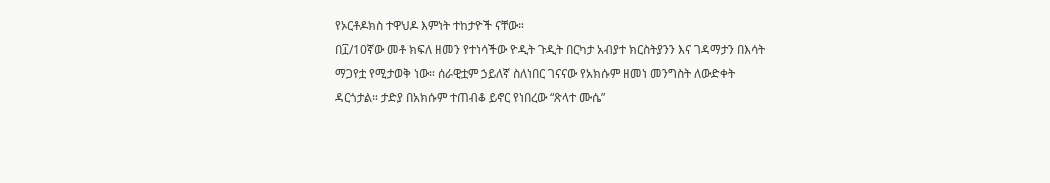የኦርቶዶክስ ተዋህዶ እምነት ተከታዮች ናቸው።
በ፲/10ኛው መቶ ክፍለ ዘመን የተነሳችው ዮዲት ጉዲት በርካታ አብያተ ክርስትያንን እና ገዳማታን በእሳት ማጋየቷ የሚታወቅ ነው። ሰራዊቷም ኃይለኛ ስለነበር ገናናው የአክሱም ዘመነ መንግስት ለውድቀት ዳርጎታል። ታድያ በአክሱም ተጠብቆ ይኖር የነበረው “ጽላተ ሙሴ”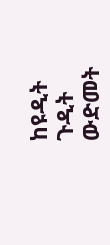ከዩዲት ጉዲት ውድመት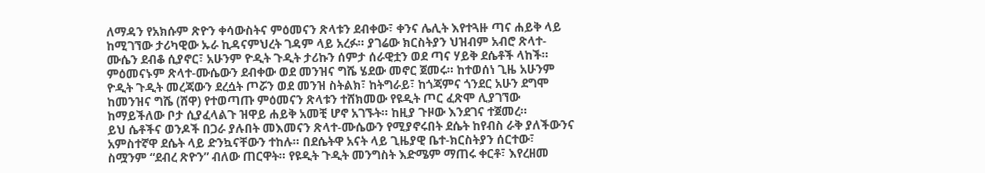ለማዳን የአክሱም ጽዮን ቀሳውስትና ምዕመናን ጽላቱን ደብቀው፣ ቀንና ሌሊት እየተጓዙ ጣና ሐይቅ ላይ ከሚገኘው ታሪካዊው ኡራ ኪዳናምህረት ገዳም ላይ አረፉ። ያገሬው ክርስትያን ህዝብም አብሮ ጽላተ-ሙሴን ደብቆ ሲያኖር፣ አሁንም ዮዲት ጉዲት ታሪኩን ሰምታ ሰራዊቷን ወደ ጣና ሃይቅ ደሴቶች ላከች። ምዕመናኑም ጽላተ-ሙሴውን ደብቀው ወደ መንዝና ግሼ ሄደው መኖር ጀመሩ። ከተወሰነ ጊዜ አሁንም ዮዲት ጉዲት መረጃውን ደረሷት ጦሯን ወደ መንዝ ስትልክ፣ ከትግራይ፣ ከጎጃምና ጎንደር አሁን ደግሞ ከመንዝና ግሼ (ሸዋ) የተወጣጡ ምዕመናን ጽላቱን ተሸክመው የዩዲት ጦር ፈጽሞ ሊያገኘው ከማይችለው ቦታ ሲያፈላልጉ ዝዋይ ሐይቅ አመቺ ሆኖ አገኙት። ከዚያ ጉዞው እንደገና ተጀመረ።
ይህ ሴቶችና ወንዶች በጋራ ያሉበት መእመናን ጽላተ-ሙሴውን የሚያኖሩበት ደሴት ከየብስ ራቅ ያለችውንና አምስተኛዋ ደሴት ላይ ድንኳናቸውን ተከሉ። በደሴትዋ አናት ላይ ጊዜያዊ ቤተ-ክርስትያን ሰርተው፣ ስሟንም “ደብረ ጽዮን” ብለው ጠርዋት። የዩዲት ጉዲት መንግስት እድሜም ማጠሩ ቀርቶ፣ እየረዘመ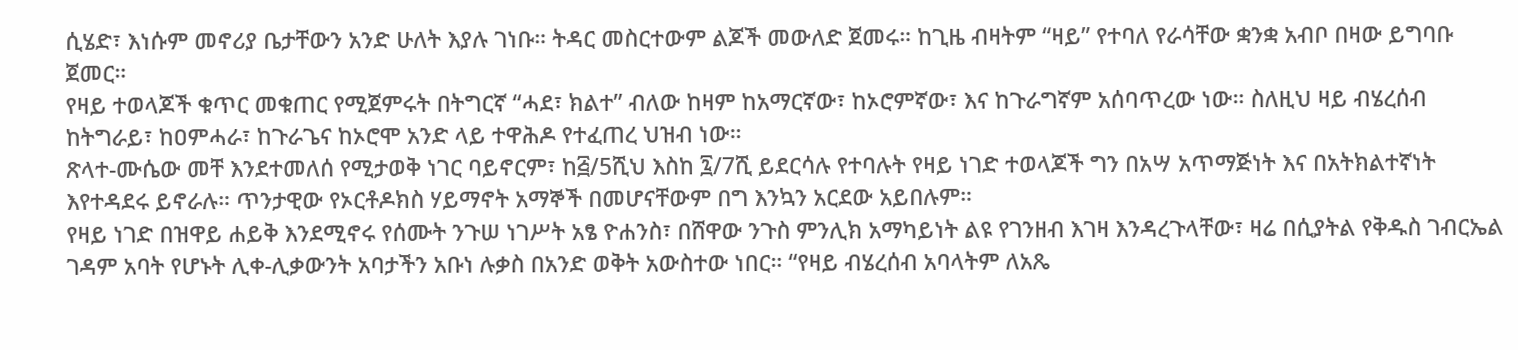ሲሄድ፣ እነሱም መኖሪያ ቤታቸውን አንድ ሁለት እያሉ ገነቡ። ትዳር መስርተውም ልጆች መውለድ ጀመሩ። ከጊዜ ብዛትም “ዛይ” የተባለ የራሳቸው ቋንቋ አብቦ በዛው ይግባቡ ጀመር።
የዛይ ተወላጆች ቁጥር መቁጠር የሚጀምሩት በትግርኛ “ሓደ፣ ክልተ” ብለው ከዛም ከአማርኛው፣ ከኦሮምኛው፣ እና ከጉራግኛም አሰባጥረው ነው። ስለዚህ ዛይ ብሄረሰብ ከትግራይ፣ ከዐምሓራ፣ ከጉራጌና ከኦሮሞ አንድ ላይ ተዋሕዶ የተፈጠረ ህዝብ ነው።
ጽላተ-ሙሴው መቸ እንደተመለሰ የሚታወቅ ነገር ባይኖርም፣ ከ፭/5ሺህ እስከ ፯/7ሺ ይደርሳሉ የተባሉት የዛይ ነገድ ተወላጆች ግን በአሣ አጥማጅነት እና በአትክልተኛነት እየተዳደሩ ይኖራሉ። ጥንታዊው የኦርቶዶክስ ሃይማኖት አማኞች በመሆናቸውም በግ እንኳን አርደው አይበሉም።
የዛይ ነገድ በዝዋይ ሐይቅ እንደሚኖሩ የሰሙት ንጉሠ ነገሥት አፄ ዮሐንስ፣ በሸዋው ንጉስ ምንሊክ አማካይነት ልዩ የገንዘብ እገዛ እንዳረጉላቸው፣ ዛሬ በሲያትል የቅዱስ ገብርኤል ገዳም አባት የሆኑት ሊቀ-ሊቃውንት አባታችን አቡነ ሉቃስ በአንድ ወቅት አውስተው ነበር። “የዛይ ብሄረሰብ አባላትም ለአጼ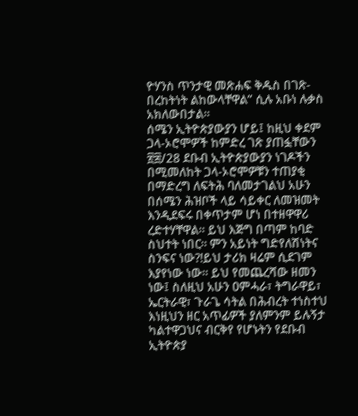ዮሃንስ ጥንታዊ መጽሐፍ ቅዱስ በገጽ-በረከትነት ልከውላቸዋል” ሲሉ አቡነ ሉቃስ አክለውበታል።
ሰሜን ኢትዮጵያውያን ሆይ፤ ከዚህ ቀደም ጋላ-ኦሮሞዎች ከምድረ ገጽ ያጠፏቸውን ፳፰/28 ደቡብ ኢትዮጵያውያን ነገዶችን በሚመለከት ጋላ-ኦሮሞዎቹን ተጠያቂ በማድረግ ለፍትሕ ባለመታገልህ አሁን በሰሜን ሕዝቦች ላይ ሳይቀር ለመዝመት እንዲደፍሩ በቀጥታም ሆነ በተዘዋዋሪ ረድተሃቸዋል። ይህ እጅግ በጣም ከባድ ስህተት ነበር። ምን አይነት ግድየለሽነትና ስንፍና ነው?!ይህ ታሪክ ዛሬም ሲደገም እያየነው ነው። ይህ የመጨረሻው ዘመን ነው፤ ስለዚህ አሁን ዐምሓራ፣ ትግራዋይ፣ ኤርትራዊ፣ ጉራጌ ሳትል በሕብረት ተነስተህ እነዚህን ዘር አጥፊዎች ያለምንም ይሉኝታ ካልተዋጋህና ብርቅየ የሆኑትን የደቡብ ኢትዮጵያ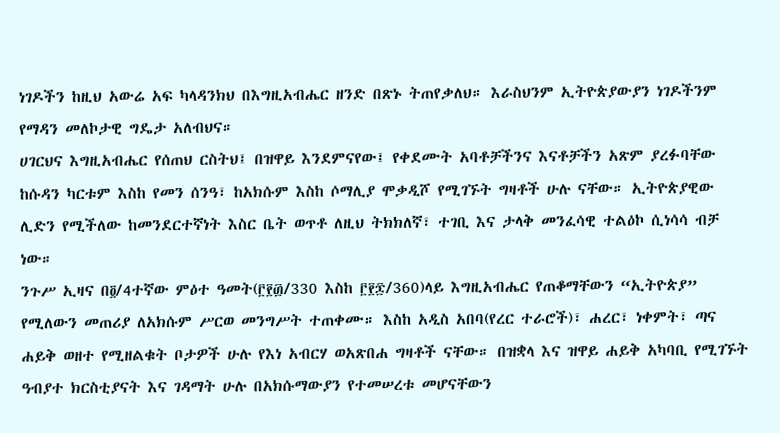ነገዶችን ከዚህ አውሬ አፍ ካላዳንክህ በእግዚአብሔር ዘንድ በጽኑ ትጠየቃለህ። እራስህንም ኢትዮጵያውያን ነገዶችንም የማዳን መለኮታዊ ግዴታ አለብህና።
ሀገርህና እግዚአብሔር የሰጠህ ርስትህ፤ በዝዋይ እንደምናየው፤ የቀደሙት አባቶቻችንና እናቶቻችን አጽም ያረፉባቸው ከሱዳን ካርቱም እስከ የመን ሰንዓ፣ ከአክሱም እስከ ሶማሊያ ሞቃዲሾ የሚገኙት ግዛቶች ሁሉ ናቸው። ኢትዮጵያዊው ሊድን የሚችለው ከመንደርተኛነት እስር ቤት ወጥቶ ለዚህ ትክክለኛ፣ ተገቢ እና ታላቅ መንፈሳዊ ተልዕኮ ሲነሳሳ ብቻ ነው።
ንጉሥ ኢዛና በ፬/4ተኛው ምዕተ ዓመት(፫፻፴/330 እስከ ፫፻፷/360)ላይ እግዚአብሔር የጠቆማቸውን “ኢትዮጵያ” የሚለውን መጠሪያ ለአክሱም ሥርወ መንግሥት ተጠቀሙ። እስከ አዲስ አበባ(የረር ተራሮች)፣ ሐረር፣ ነቀምት፣ ጣና ሐይቅ ወዘተ የሚዘልቁት ቦታዎች ሁሉ የእነ አብርሃ ወአጽበሐ ግዛቶች ናቸው። በዝቋላ እና ዝዋይ ሐይቅ አካባቢ የሚገኙት ዓብያተ ክርስቲያናት እና ገዳማት ሁሉ በአክሱማውያን የተመሠረቱ መሆናቸውን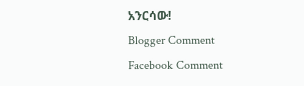አንርሳው!
Blogger Comment
Facebook Comment